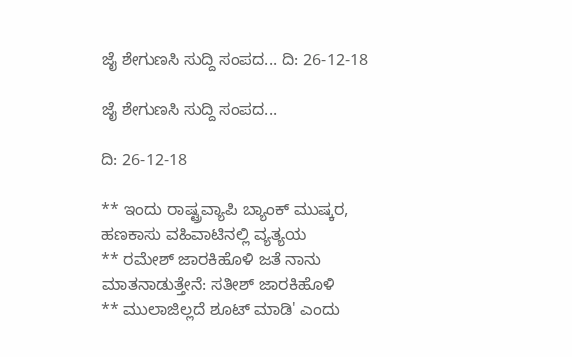ಜೈ ಶೇಗುಣಸಿ ಸುದ್ದಿ ಸಂಪದ... ದಿ: 26-12-18

ಜೈ ಶೇಗುಣಸಿ ಸುದ್ದಿ ಸಂಪದ...

ದಿ: 26-12-18

** ಇಂದು ರಾಷ್ಟ್ರವ್ಯಾಪಿ ಬ್ಯಾಂಕ್‌ ಮುಷ್ಕರ, ಹಣಕಾಸು ವಹಿವಾಟಿನಲ್ಲಿ ವ್ಯತ್ಯಯ
** ರಮೇಶ್ ಜಾರಕಿಹೊಳಿ ಜತೆ ನಾನು ಮಾತನಾಡುತ್ತೇನೆ: ಸತೀಶ್ ಜಾರಕಿಹೊಳಿ
** ಮುಲಾಜಿಲ್ಲದೆ ಶೂಟ್ ಮಾಡಿ' ಎಂದು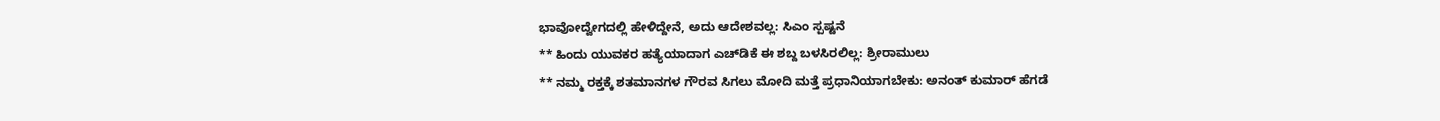ಭಾವೋದ್ವೇಗದಲ್ಲಿ ಹೇಳಿದ್ದೇನೆ, ಅದು ಆದೇಶವಲ್ಲ: ಸಿಎಂ ಸ್ಪಷ್ಟನೆ
** ಹಿಂದು ಯುವಕರ ಹತ್ಯೆಯಾದಾಗ ಎಚ್‌ಡಿಕೆ ಈ ಶಬ್ದ ಬಳಸಿರಲಿಲ್ಲ: ಶ್ರೀರಾಮುಲು
** ನಮ್ಮ ರಕ್ತಕ್ಕೆ ಶತಮಾನಗಳ ಗೌರವ ಸಿಗಲು ಮೋದಿ ಮತ್ತೆ ಪ್ರಧಾನಿಯಾಗಬೇಕು: ಅನಂತ್‌ ಕುಮಾರ್‌ ಹೆಗಡೆ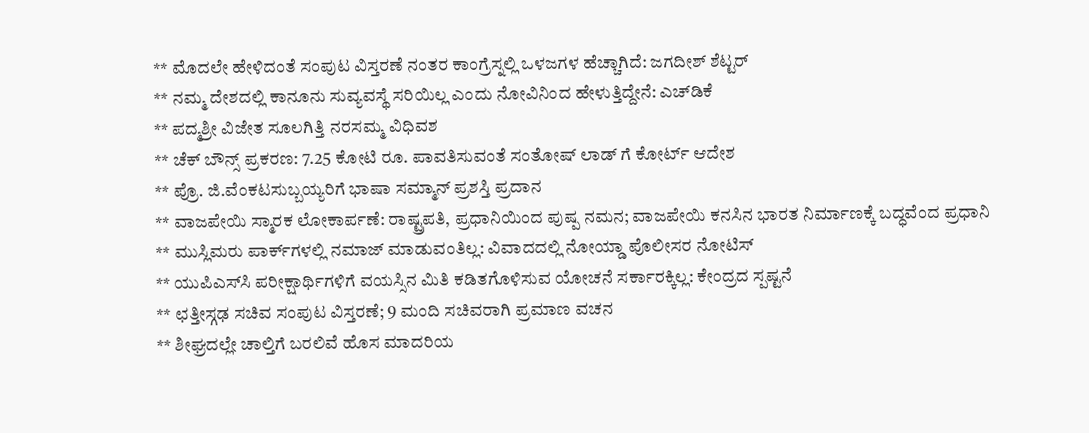** ಮೊದಲೇ ಹೇಳಿದಂತೆ ಸಂಪುಟ ವಿಸ್ತರಣೆ ನಂತರ ಕಾಂಗ್ರೆಸ್ನಲ್ಲಿ ಒಳಜಗಳ ಹೆಚ್ಚಾಗಿದೆ: ಜಗದೀಶ್ ಶೆಟ್ಟರ್
** ನಮ್ಮ ದೇಶದಲ್ಲಿ ಕಾನೂನು ಸುವ್ಯವಸ್ಥೆ ಸರಿಯಿಲ್ಲ ಎಂದು ನೋವಿನಿಂದ ಹೇಳುತ್ತಿದ್ದೇನೆ: ಎಚ್‌ಡಿಕೆ
** ಪದ್ಮಶ್ರೀ ವಿಜೇತ ಸೂಲಗಿತ್ತಿ ನರಸಮ್ಮ ವಿಧಿವಶ
** ಚೆಕ್ ಬೌನ್ಸ್ ಪ್ರಕರಣ: 7.25 ಕೋಟಿ ರೂ. ಪಾವತಿಸುವಂತೆ ಸಂತೋಷ್ ಲಾಡ್ ಗೆ ಕೋರ್ಟ್ ಆದೇಶ
** ಪ್ರೊ. ಜಿ.ವೆಂಕಟಸುಬ್ಬಯ್ಯರಿಗೆ ಭಾಷಾ ಸಮ್ಮಾನ್‌ ಪ್ರಶಸ್ತಿ ಪ್ರದಾನ
** ವಾಜಪೇಯಿ ಸ್ಮಾರಕ ಲೋಕಾರ್ಪಣೆ: ರಾಷ್ಟ್ರಪತಿ, ಪ್ರಧಾನಿಯಿಂದ ಪುಷ್ಪ ನಮನ; ವಾಜಪೇಯಿ ಕನಸಿನ ಭಾರತ ನಿರ್ಮಾಣಕ್ಕೆ ಬದ್ಧವೆಂದ ಪ್ರಧಾನಿ
** ಮುಸ್ಲಿಮರು ಪಾರ್ಕ್‌ಗಳಲ್ಲಿ ನಮಾಜ್‌ ಮಾಡುವಂತಿಲ್ಲ: ವಿವಾದದಲ್ಲಿ ನೋಯ್ಡಾ ಪೊಲೀಸರ ನೋಟಿಸ್‌
** ಯುಪಿಎಸ್‌ಸಿ ಪರೀಕ್ಷಾರ್ಥಿಗಳಿಗೆ ವಯಸ್ಸಿನ ಮಿತಿ ಕಡಿತಗೊಳಿಸುವ ಯೋಚನೆ ಸರ್ಕಾರಕ್ಕಿಲ್ಲ: ಕೇಂದ್ರದ ಸ್ಪಷ್ಟನೆ
** ಛತ್ತೀಸ್ಗಢ ಸಚಿವ ಸಂಪುಟ ವಿಸ್ತರಣೆ; 9 ಮಂದಿ ಸಚಿವರಾಗಿ ಪ್ರಮಾಣ ವಚನ
** ಶೀಘ್ರದಲ್ಲೇ ಚಾಲ್ತಿಗೆ ಬರಲಿವೆ ಹೊಸ ಮಾದರಿಯ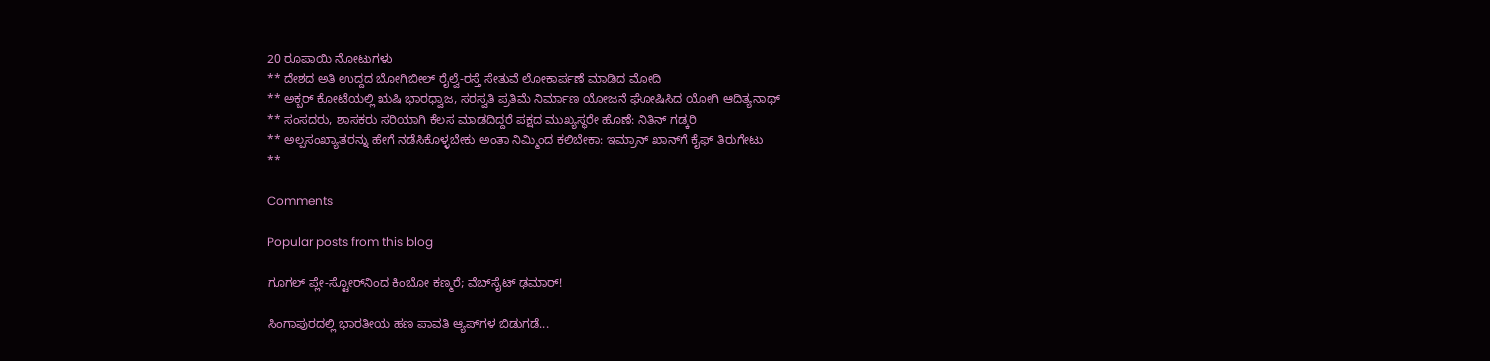20 ರೂಪಾಯಿ ನೋಟುಗಳು
** ದೇಶದ ಅತಿ ಉದ್ದದ ಬೋಗಿಬೀಲ್ ರೈಲ್ವೆ-ರಸ್ತೆ ಸೇತುವೆ ಲೋಕಾರ್ಪಣೆ ಮಾಡಿದ ಮೋದಿ
** ಅಕ್ಬರ್ ಕೋಟೆಯಲ್ಲಿ ಋಷಿ ಭಾರಧ್ವಾಜ, ಸರಸ್ವತಿ ಪ್ರತಿಮೆ ನಿರ್ಮಾಣ ಯೋಜನೆ ಘೋಷಿಸಿದ ಯೋಗಿ ಆದಿತ್ಯನಾಥ್
** ಸಂಸದರು, ಶಾಸಕರು ಸರಿಯಾಗಿ ಕೆಲಸ ಮಾಡದಿದ್ದರೆ ಪಕ್ಷದ ಮುಖ್ಯಸ್ಥರೇ ಹೊಣೆ: ನಿತಿನ್ ಗಡ್ಕರಿ
** ಅಲ್ಪಸಂಖ್ಯಾತರನ್ನು ಹೇಗೆ ನಡೆಸಿಕೊಳ್ಳಬೇಕು ಅಂತಾ ನಿಮ್ಮಿಂದ ಕಲಿಬೇಕಾ: ಇಮ್ರಾನ್ ಖಾನ್‌ಗೆ ಕೈಫ್ ತಿರುಗೇಟು
**

Comments

Popular posts from this blog

ಗೂಗಲ್ ಪ್ಲೇ-ಸ್ಟೋರ್‌ನಿಂದ ಕಿಂಬೋ ಕಣ್ಮರೆ; ವೆಬ್‌ಸೈಟ್ ಢಮಾರ್!

ಸಿಂಗಾಪುರದಲ್ಲಿ ಭಾರತೀಯ ಹಣ ಪಾವತಿ ಆ್ಯಪ್‌ಗಳ ಬಿಡುಗಡೆ...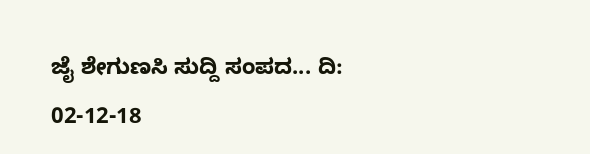ಜೈ ಶೇಗುಣಸಿ ಸುದ್ದಿ ಸಂಪದ... ದಿ: 02-12-18